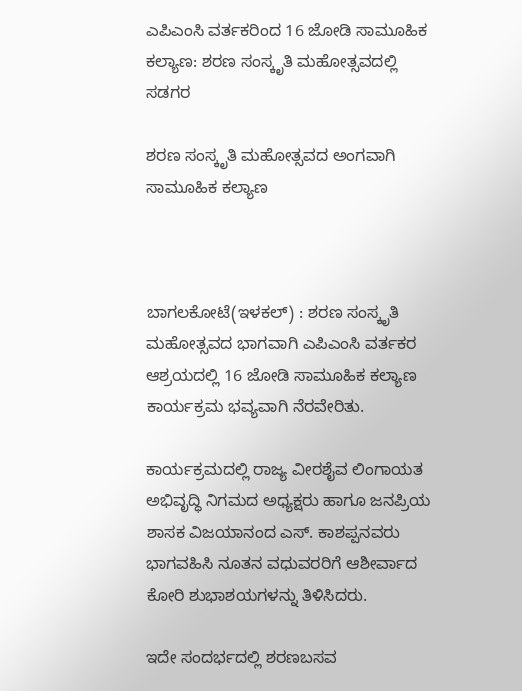ಎಪಿಎಂಸಿ ವರ್ತಕರಿಂದ 16 ಜೋಡಿ ಸಾಮೂಹಿಕ ಕಲ್ಯಾಣ: ಶರಣ ಸಂಸ್ಕೃತಿ ಮಹೋತ್ಸವದಲ್ಲಿ ಸಡಗರ

ಶರಣ ಸಂಸ್ಕೃತಿ ಮಹೋತ್ಸವದ ಅಂಗವಾಗಿ ಸಾಮೂಹಿಕ ಕಲ್ಯಾಣ



ಬಾಗಲಕೋಟೆ(ಇಳಕಲ್) : ಶರಣ ಸಂಸ್ಕೃತಿ ಮಹೋತ್ಸವದ ಭಾಗವಾಗಿ ಎಪಿಎಂಸಿ ವರ್ತಕರ ಆಶ್ರಯದಲ್ಲಿ 16 ಜೋಡಿ ಸಾಮೂಹಿಕ ಕಲ್ಯಾಣ ಕಾರ್ಯಕ್ರಮ ಭವ್ಯವಾಗಿ ನೆರವೇರಿತು.

ಕಾರ್ಯಕ್ರಮದಲ್ಲಿ ರಾಜ್ಯ ವೀರಶೈವ ಲಿಂಗಾಯತ ಅಭಿವೃದ್ಧಿ ನಿಗಮದ ಅಧ್ಯಕ್ಷರು ಹಾಗೂ ಜನಪ್ರಿಯ ಶಾಸಕ ವಿಜಯಾನಂದ ಎಸ್. ಕಾಶಪ್ಪನವರು ಭಾಗವಹಿಸಿ ನೂತನ ವಧುವರರಿಗೆ ಆಶೀರ್ವಾದ ಕೋರಿ ಶುಭಾಶಯಗಳನ್ನು ತಿಳಿಸಿದರು.

ಇದೇ ಸಂದರ್ಭದಲ್ಲಿ ಶರಣಬಸವ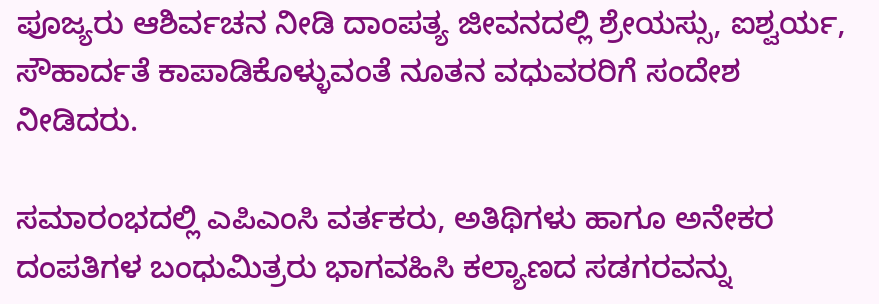ಪೂಜ್ಯರು ಆಶಿರ್ವಚನ ನೀಡಿ ದಾಂಪತ್ಯ ಜೀವನದಲ್ಲಿ ಶ್ರೇಯಸ್ಸು, ಐಶ್ವರ್ಯ, ಸೌಹಾರ್ದತೆ ಕಾಪಾಡಿಕೊಳ್ಳುವಂತೆ ನೂತನ ವಧುವರರಿಗೆ ಸಂದೇಶ ನೀಡಿದರು.

ಸಮಾರಂಭದಲ್ಲಿ ಎಪಿಎಂಸಿ ವರ್ತಕರು, ಅತಿಥಿಗಳು ಹಾಗೂ ಅನೇಕರ ದಂಪತಿಗಳ ಬಂಧುಮಿತ್ರರು ಭಾಗವಹಿಸಿ ಕಲ್ಯಾಣದ ಸಡಗರವನ್ನು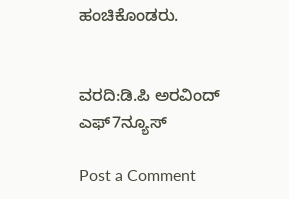ಹಂಚಿಕೊಂಡರು.


ವರದಿ:ಡಿ.ಪಿ ಅರವಿಂದ್‌ ಎಫ್‌7ನ್ಯೂಸ್‌

Post a Comment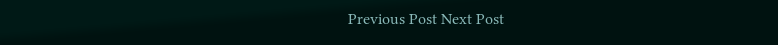Previous Post Next Post